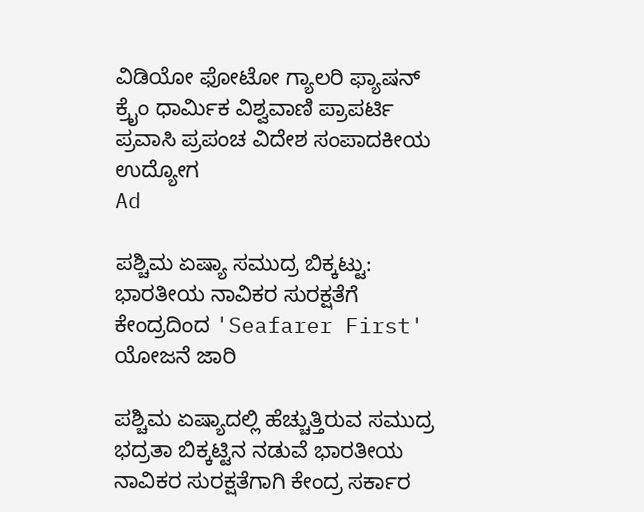ವಿಡಿಯೋ ಫೋಟೋ ಗ್ಯಾಲರಿ ಫ್ಯಾಷನ್ ಕ್ರೈಂ ಧಾರ್ಮಿಕ ವಿಶ್ವವಾಣಿ ಪ್ರಾಪರ್ಟಿ ಪ್ರವಾಸಿ ಪ್ರಪಂಚ ವಿದೇಶ ಸಂಪಾದಕೀಯ ಉದ್ಯೋಗ
Ad

ಪಶ್ಚಿಮ ಏಷ್ಯಾ ಸಮುದ್ರ ಬಿಕ್ಕಟ್ಟು: ಭಾರತೀಯ ನಾವಿಕರ ಸುರಕ್ಷತೆಗೆ ಕೇಂದ್ರದಿಂದ 'Seafarer First' ಯೋಜನೆ ಜಾರಿ

ಪಶ್ಚಿಮ ಏಷ್ಯಾದಲ್ಲಿ ಹೆಚ್ಚುತ್ತಿರುವ ಸಮುದ್ರ ಭದ್ರತಾ ಬಿಕ್ಕಟ್ಟಿನ ನಡುವೆ ಭಾರತೀಯ ನಾವಿಕರ ಸುರಕ್ಷತೆಗಾಗಿ ಕೇಂದ್ರ ಸರ್ಕಾರ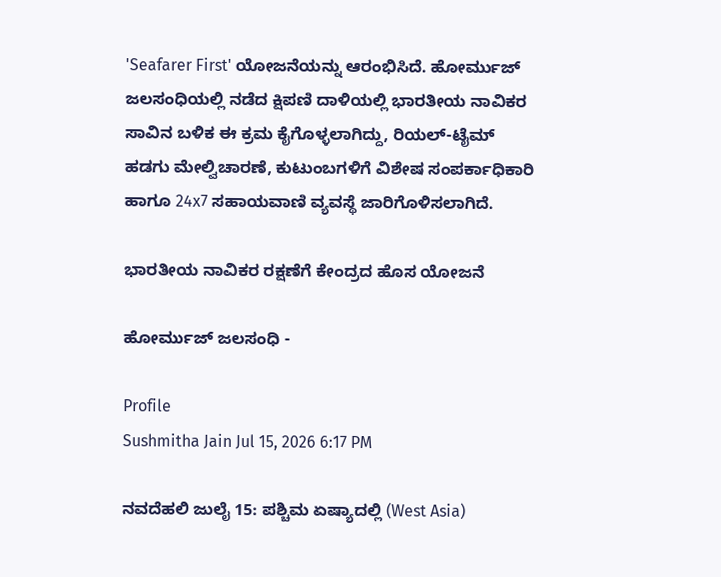'Seafarer First' ಯೋಜನೆಯನ್ನು ಆರಂಭಿಸಿದೆ. ಹೋರ್ಮುಜ್ ಜಲಸಂಧಿಯಲ್ಲಿ ನಡೆದ ಕ್ಷಿಪಣಿ ದಾಳಿಯಲ್ಲಿ ಭಾರತೀಯ ನಾವಿಕರ ಸಾವಿನ ಬಳಿಕ ಈ ಕ್ರಮ ಕೈಗೊಳ್ಳಲಾಗಿದ್ದು, ರಿಯಲ್-ಟೈಮ್ ಹಡಗು ಮೇಲ್ವಿಚಾರಣೆ, ಕುಟುಂಬಗಳಿಗೆ ವಿಶೇಷ ಸಂಪರ್ಕಾಧಿಕಾರಿ ಹಾಗೂ 24x7 ಸಹಾಯವಾಣಿ ವ್ಯವಸ್ಥೆ ಜಾರಿಗೊಳಿಸಲಾಗಿದೆ.

ಭಾರತೀಯ ನಾವಿಕರ ರಕ್ಷಣೆಗೆ ಕೇಂದ್ರದ ಹೊಸ ಯೋಜನೆ

ಹೋರ್ಮುಜ್ ಜಲಸಂಧಿ -

Profile
Sushmitha Jain Jul 15, 2026 6:17 PM

ನವದೆಹಲಿ ಜುಲೈ 15: ಪಶ್ಚಿಮ ಏಷ್ಯಾದಲ್ಲಿ (West Asia)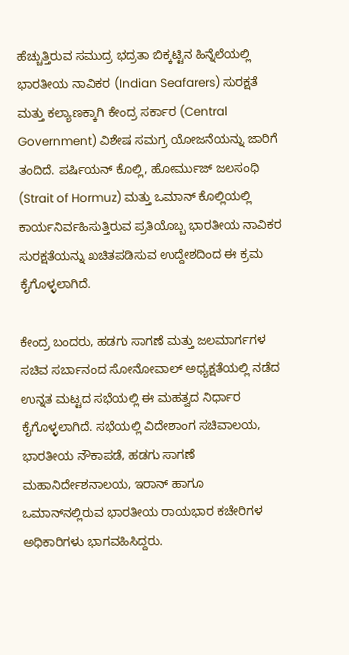ಹೆಚ್ಚುತ್ತಿರುವ ಸಮುದ್ರ ಭದ್ರತಾ ಬಿಕ್ಕಟ್ಟಿನ ಹಿನ್ನೆಲೆಯಲ್ಲಿ ಭಾರತೀಯ ನಾವಿಕರ (Indian Seafarers) ಸುರಕ್ಷತೆ ಮತ್ತು ಕಲ್ಯಾಣಕ್ಕಾಗಿ ಕೇಂದ್ರ ಸರ್ಕಾರ (Central Government) ವಿಶೇಷ ಸಮಗ್ರ ಯೋಜನೆಯನ್ನು ಜಾರಿಗೆ ತಂದಿದೆ. ಪರ್ಷಿಯನ್ ಕೊಲ್ಲಿ, ಹೋರ್ಮುಜ್ ಜಲಸಂಧಿ (Strait of Hormuz) ಮತ್ತು ಒಮಾನ್ ಕೊಲ್ಲಿಯಲ್ಲಿ ಕಾರ್ಯನಿರ್ವಹಿಸುತ್ತಿರುವ ಪ್ರತಿಯೊಬ್ಬ ಭಾರತೀಯ ನಾವಿಕರ ಸುರಕ್ಷತೆಯನ್ನು ಖಚಿತಪಡಿಸುವ ಉದ್ದೇಶದಿಂದ ಈ ಕ್ರಮ ಕೈಗೊಳ್ಳಲಾಗಿದೆ.

ಕೇಂದ್ರ ಬಂದರು, ಹಡಗು ಸಾಗಣೆ ಮತ್ತು ಜಲಮಾರ್ಗಗಳ ಸಚಿವ ಸರ್ಬಾನಂದ ಸೋನೋವಾಲ್ ಅಧ್ಯಕ್ಷತೆಯಲ್ಲಿ ನಡೆದ ಉನ್ನತ ಮಟ್ಟದ ಸಭೆಯಲ್ಲಿ ಈ ಮಹತ್ವದ ನಿರ್ಧಾರ ಕೈಗೊಳ್ಳಲಾಗಿದೆ. ಸಭೆಯಲ್ಲಿ ವಿದೇಶಾಂಗ ಸಚಿವಾಲಯ, ಭಾರತೀಯ ನೌಕಾಪಡೆ, ಹಡಗು ಸಾಗಣೆ ಮಹಾನಿರ್ದೇಶನಾಲಯ, ಇರಾನ್ ಹಾಗೂ ಒಮಾನ್‌ನಲ್ಲಿರುವ ಭಾರತೀಯ ರಾಯಭಾರ ಕಚೇರಿಗಳ ಅಧಿಕಾರಿಗಳು ಭಾಗವಹಿಸಿದ್ದರು.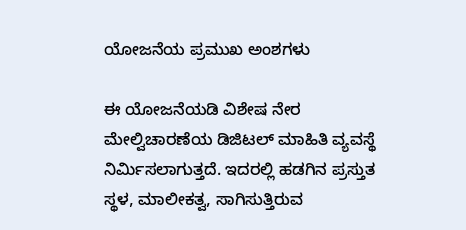ಯೋಜನೆಯ ಪ್ರಮುಖ ಅಂಶಗಳು

ಈ ಯೋಜನೆಯಡಿ ವಿಶೇಷ ನೇರ ಮೇಲ್ವಿಚಾರಣೆಯ ಡಿಜಿಟಲ್ ಮಾಹಿತಿ ವ್ಯವಸ್ಥೆ ನಿರ್ಮಿಸಲಾಗುತ್ತದೆ. ಇದರಲ್ಲಿ ಹಡಗಿನ ಪ್ರಸ್ತುತ ಸ್ಥಳ, ಮಾಲೀಕತ್ವ, ಸಾಗಿಸುತ್ತಿರುವ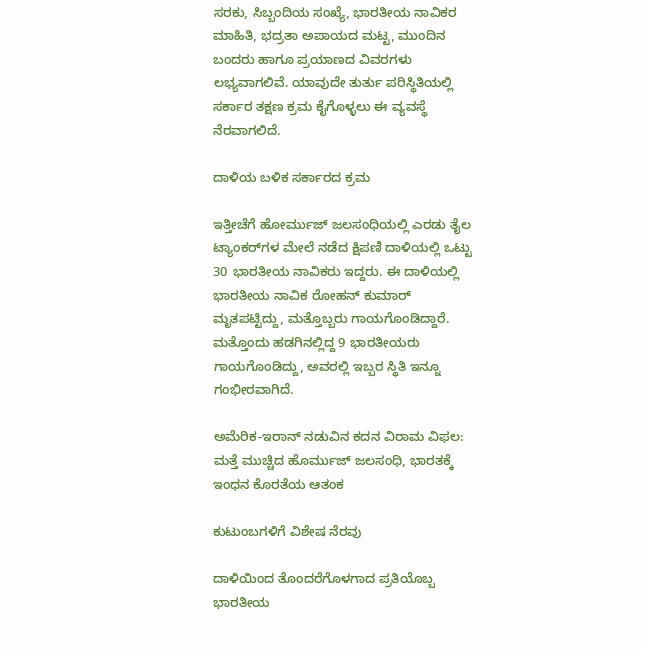ಸರಕು, ಸಿಬ್ಬಂದಿಯ ಸಂಖ್ಯೆ, ಭಾರತೀಯ ನಾವಿಕರ ಮಾಹಿತಿ, ಭದ್ರತಾ ಅಪಾಯದ ಮಟ್ಟ, ಮುಂದಿನ ಬಂದರು ಹಾಗೂ ಪ್ರಯಾಣದ ವಿವರಗಳು ಲಭ್ಯವಾಗಲಿವೆ. ಯಾವುದೇ ತುರ್ತು ಪರಿಸ್ಥಿತಿಯಲ್ಲಿ ಸರ್ಕಾರ ತಕ್ಷಣ ಕ್ರಮ ಕೈಗೊಳ್ಳಲು ಈ ವ್ಯವಸ್ಥೆ ನೆರವಾಗಲಿದೆ.

ದಾಳಿಯ ಬಳಿಕ ಸರ್ಕಾರದ ಕ್ರಮ

ಇತ್ತೀಚೆಗೆ ಹೋರ್ಮುಜ್ ಜಲಸಂಧಿಯಲ್ಲಿ ಎರಡು ತೈಲ ಟ್ಯಾಂಕರ್‌ಗಳ ಮೇಲೆ ನಡೆದ ಕ್ಷಿಪಣಿ ದಾಳಿಯಲ್ಲಿ ಒಟ್ಟು 30 ಭಾರತೀಯ ನಾವಿಕರು ಇದ್ದರು. ಈ ದಾಳಿಯಲ್ಲಿ ಭಾರತೀಯ ನಾವಿಕ ರೋಹನ್ ಕುಮಾರ್ ಮೃತಪಟ್ಟಿದ್ದು, ಮತ್ತೊಬ್ಬರು ಗಾಯಗೊಂಡಿದ್ದಾರೆ. ಮತ್ತೊಂದು ಹಡಗಿನಲ್ಲಿದ್ದ 9 ಭಾರತೀಯರು ಗಾಯಗೊಂಡಿದ್ದು, ಅವರಲ್ಲಿ ಇಬ್ಬರ ಸ್ಥಿತಿ ಇನ್ನೂ ಗಂಭೀರವಾಗಿದೆ.

ಅಮೆರಿಕ-ಇರಾನ್ ನಡುವಿನ ಕದನ ವಿರಾಮ ವಿಫಲ: ಮತ್ತೆ ಮುಚ್ಚಿದ ಹೊರ್ಮುಜ್ ಜಲಸಂಧಿ, ಭಾರತಕ್ಕೆ ಇಂಧನ ಕೊರತೆಯ ಆತಂಕ

ಕುಟುಂಬಗಳಿಗೆ ವಿಶೇಷ ನೆರವು

ದಾಳಿಯಿಂದ ತೊಂದರೆಗೊಳಗಾದ ಪ್ರತಿಯೊಬ್ಬ ಭಾರತೀಯ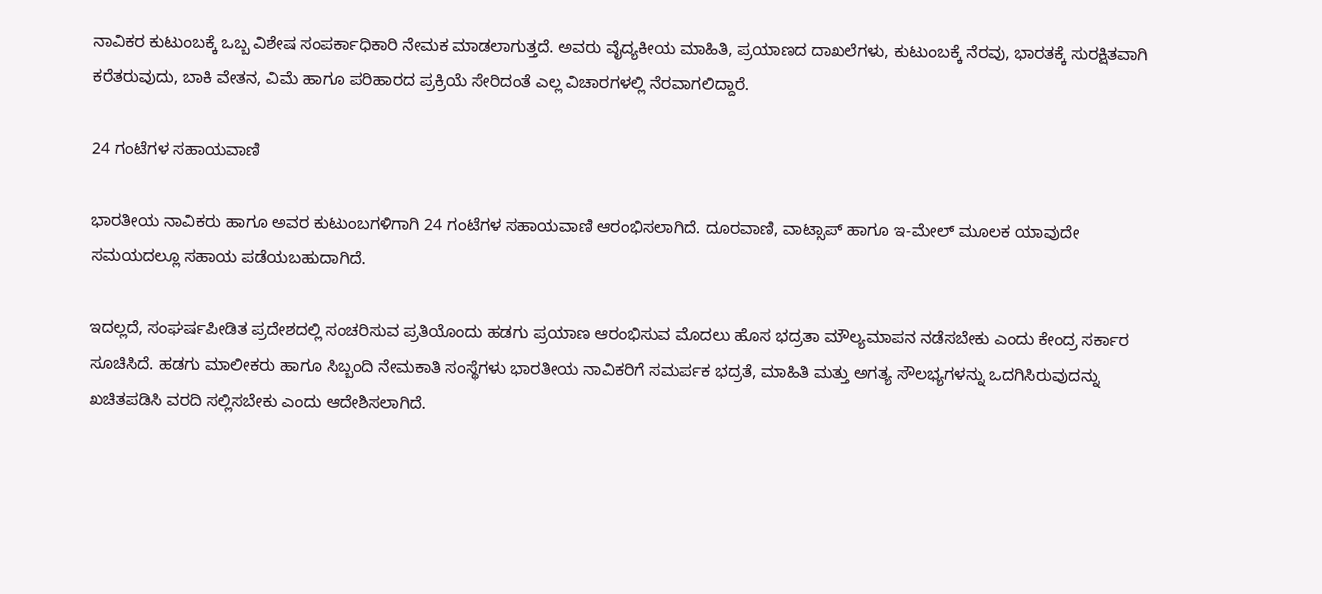ನಾವಿಕರ ಕುಟುಂಬಕ್ಕೆ ಒಬ್ಬ ವಿಶೇಷ ಸಂಪರ್ಕಾಧಿಕಾರಿ ನೇಮಕ ಮಾಡಲಾಗುತ್ತದೆ. ಅವರು ವೈದ್ಯಕೀಯ ಮಾಹಿತಿ, ಪ್ರಯಾಣದ ದಾಖಲೆಗಳು, ಕುಟುಂಬಕ್ಕೆ ನೆರವು, ಭಾರತಕ್ಕೆ ಸುರಕ್ಷಿತವಾಗಿ ಕರೆತರುವುದು, ಬಾಕಿ ವೇತನ, ವಿಮೆ ಹಾಗೂ ಪರಿಹಾರದ ಪ್ರಕ್ರಿಯೆ ಸೇರಿದಂತೆ ಎಲ್ಲ ವಿಚಾರಗಳಲ್ಲಿ ನೆರವಾಗಲಿದ್ದಾರೆ.

24 ಗಂಟೆಗಳ ಸಹಾಯವಾಣಿ

ಭಾರತೀಯ ನಾವಿಕರು ಹಾಗೂ ಅವರ ಕುಟುಂಬಗಳಿಗಾಗಿ 24 ಗಂಟೆಗಳ ಸಹಾಯವಾಣಿ ಆರಂಭಿಸಲಾಗಿದೆ. ದೂರವಾಣಿ, ವಾಟ್ಸಾಪ್ ಹಾಗೂ ಇ-ಮೇಲ್ ಮೂಲಕ ಯಾವುದೇ ಸಮಯದಲ್ಲೂ ಸಹಾಯ ಪಡೆಯಬಹುದಾಗಿದೆ.

ಇದಲ್ಲದೆ, ಸಂಘರ್ಷಪೀಡಿತ ಪ್ರದೇಶದಲ್ಲಿ ಸಂಚರಿಸುವ ಪ್ರತಿಯೊಂದು ಹಡಗು ಪ್ರಯಾಣ ಆರಂಭಿಸುವ ಮೊದಲು ಹೊಸ ಭದ್ರತಾ ಮೌಲ್ಯಮಾಪನ ನಡೆಸಬೇಕು ಎಂದು ಕೇಂದ್ರ ಸರ್ಕಾರ ಸೂಚಿಸಿದೆ. ಹಡಗು ಮಾಲೀಕರು ಹಾಗೂ ಸಿಬ್ಬಂದಿ ನೇಮಕಾತಿ ಸಂಸ್ಥೆಗಳು ಭಾರತೀಯ ನಾವಿಕರಿಗೆ ಸಮರ್ಪಕ ಭದ್ರತೆ, ಮಾಹಿತಿ ಮತ್ತು ಅಗತ್ಯ ಸೌಲಭ್ಯಗಳನ್ನು ಒದಗಿಸಿರುವುದನ್ನು ಖಚಿತಪಡಿಸಿ ವರದಿ ಸಲ್ಲಿಸಬೇಕು ಎಂದು ಆದೇಶಿಸಲಾಗಿದೆ.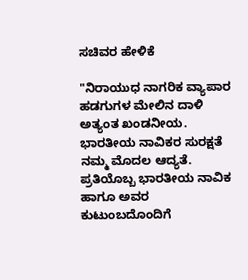ಸಚಿವರ ಹೇಳಿಕೆ

"ನಿರಾಯುಧ ನಾಗರಿಕ ವ್ಯಾಪಾರ ಹಡಗುಗಳ ಮೇಲಿನ ದಾಳಿ ಅತ್ಯಂತ ಖಂಡನೀಯ. ಭಾರತೀಯ ನಾವಿಕರ ಸುರಕ್ಷತೆ ನಮ್ಮ ಮೊದಲ ಆದ್ಯತೆ. ಪ್ರತಿಯೊಬ್ಬ ಭಾರತೀಯ ನಾವಿಕ ಹಾಗೂ ಅವರ ಕುಟುಂಬದೊಂದಿಗೆ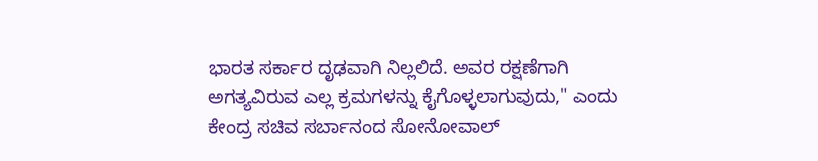ಭಾರತ ಸರ್ಕಾರ ದೃಢವಾಗಿ ನಿಲ್ಲಲಿದೆ. ಅವರ ರಕ್ಷಣೆಗಾಗಿ ಅಗತ್ಯವಿರುವ ಎಲ್ಲ ಕ್ರಮಗಳನ್ನು ಕೈಗೊಳ್ಳಲಾಗುವುದು," ಎಂದು ಕೇಂದ್ರ ಸಚಿವ ಸರ್ಬಾನಂದ ಸೋನೋವಾಲ್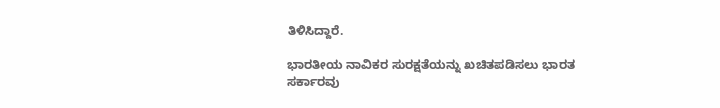ತಿಳಿಸಿದ್ದಾರೆ.

ಭಾರತೀಯ ನಾವಿಕರ ಸುರಕ್ಷತೆಯನ್ನು ಖಚಿತಪಡಿಸಲು ಭಾರತ ಸರ್ಕಾರವು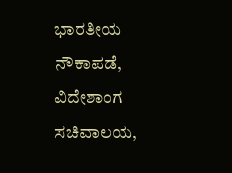ಭಾರತೀಯ ನೌಕಾಪಡೆ, ವಿದೇಶಾಂಗ ಸಚಿವಾಲಯ,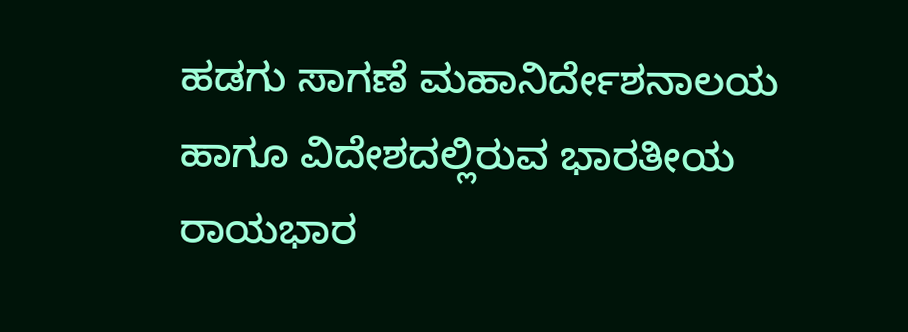ಹಡಗು ಸಾಗಣೆ ಮಹಾನಿರ್ದೇಶನಾಲಯ ಹಾಗೂ ವಿದೇಶದಲ್ಲಿರುವ ಭಾರತೀಯ ರಾಯಭಾರ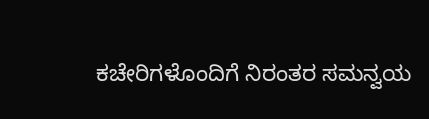ಕಚೇರಿಗಳೊಂದಿಗೆ ನಿರಂತರ ಸಮನ್ವಯ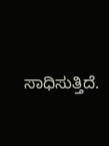ಸಾಧಿಸುತ್ತಿದೆ.